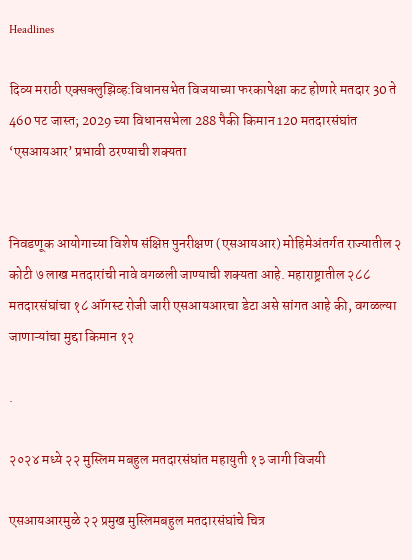Headlines

दिव्य मराठी एक्सक्लुझिव्ह:विधानसभेत विजयाच्या फरकापेक्षा कट होणारे मतदार 30 ते 460 पट जास्त; 2029 च्या विधानसभेला 288 पैकी किमान 120 मतदारसंघांत ‘एसआयआर’ प्रभावी ठरण्याची शक्यता


निवडणूक आयोगाच्या विशेष संक्षिप्त पुनरीक्षण (एसआयआर) मोहिमेअंतर्गत राज्यातील २ कोटी ७ लाख मतदारांची नावे वगळली जाण्याची शक्यता आहे. महाराष्ट्रातील २८८ मतदारसंघांचा १८ ऑगस्ट रोजी जारी एसआयआरचा डेटा असे सांगत आहे की, वगळल्या जाणाऱ्यांचा मुद्दा किमान १२

.

२०२४ मध्ये २२ मुस्लिम मबहुल मतदारसंघांत महायुती १३ जागी विजयी

एसआयआरमुळे २२ प्रमुख मुस्लिमबहुल मतदारसंघांचे चित्र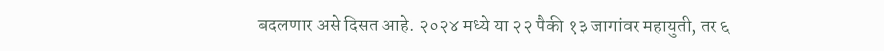बदलणार असे दिसत आहे. २०२४ मध्ये या २२ पैकी १३ जागांवर महायुती, तर ६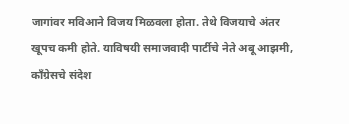जागांवर मविआने विजय मिळवला होता. तेथे विजयाचे अंतर खूपच कमी होते. या‌विषयी समाजवादी पार्टीचे नेते अबू आझमी, काँग्रेसचे संदेश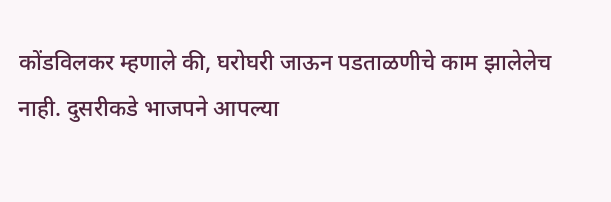कोंडविलकर म्हणाले की, घरोघरी जाऊन पडताळणीचे काम झालेलेच नाही. दुसरीकडे भाजपने आपल्या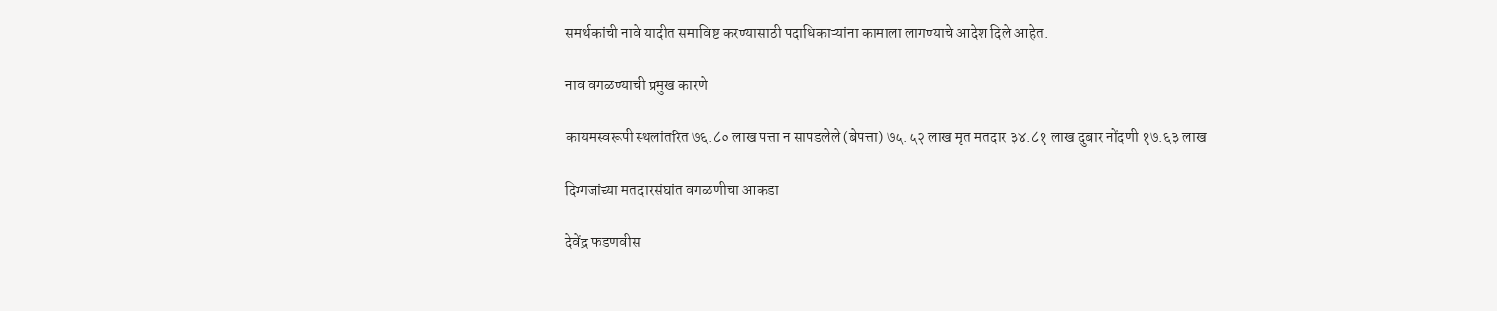समर्थकांची नावे यादीत समाविष्ट करण्यासाठी पदाधिकाऱ्यांना कामाला लागण्याचे आदेश दिले आहेत.

नाव वगळण्याची प्रमुख कारणे

कायमस्वरूपी स्थलांतरित ७६.८० लाख पत्ता न सापडलेले (बेपत्ता) ७५.५२ लाख मृत मतदार ३४.८१ लाख दुबार नोंदणी १७.६३ लाख

दिग्गजांच्या मतदारसंघांत वगळणीचा आकडा

देवेंद्र फडणवीस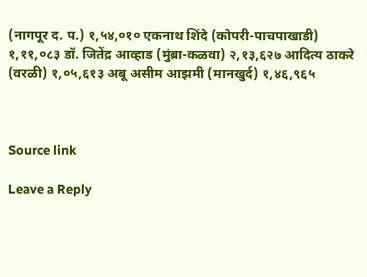(नागपूर द. प.) १,५४,०१० एकनाथ शिंदे (कोपरी-पाचपाखाडी) १,११,०८३ डॉ. जितेंद्र आव्हाड (मुंब्रा-कळवा) २,१३,६२७ आदित्य ठाकरे (वरळी) १,०५,६१३ अबू असीम आझमी (मानखुर्द) १,४६,९६५



Source link

Leave a Reply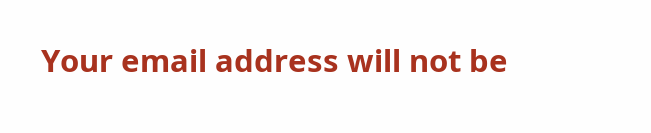Your email address will not be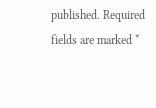published. Required fields are marked *